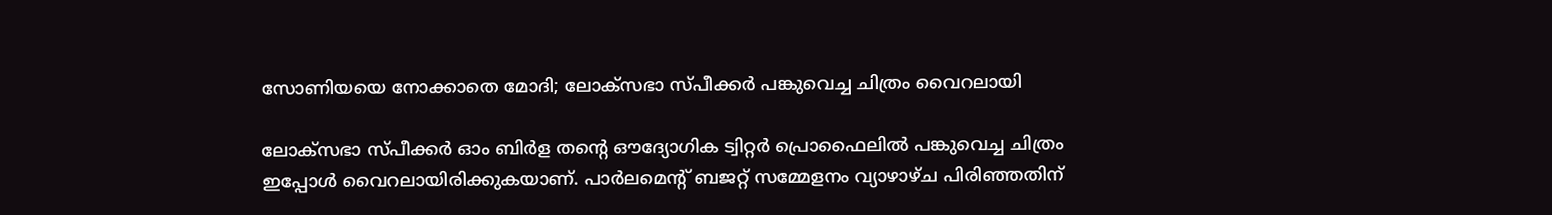സോണിയയെ നോക്കാതെ മോദി; ലോക്‌സഭാ സ്പീക്കർ പങ്കുവെച്ച ചിത്രം വൈറലായി

ലോക്‌സഭാ സ്പീക്കർ ഓം ബിർള തന്റെ ഔദ്യോഗിക ട്വിറ്റർ പ്രൊഫൈലിൽ പങ്കുവെച്ച ചിത്രം ഇപ്പോൾ വൈറലായിരിക്കുകയാണ്. പാർലമെന്റ് ബജറ്റ് സമ്മേളനം വ്യാഴാഴ്ച പിരിഞ്ഞതിന്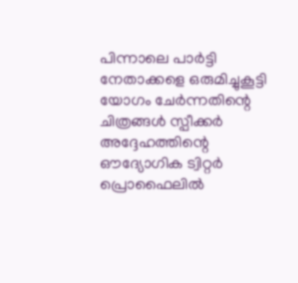പിന്നാലെ പാർട്ടി നേതാക്കളെ ഒരുമിച്ചുകൂട്ടി യോഗം ചേർന്നതിന്റെ ചിത്രങ്ങൾ സ്പീക്കർ അദ്ദേഹത്തിന്റെ ഔദ്യോഗിക ട്വിറ്റർ പ്രൊഫൈലിൽ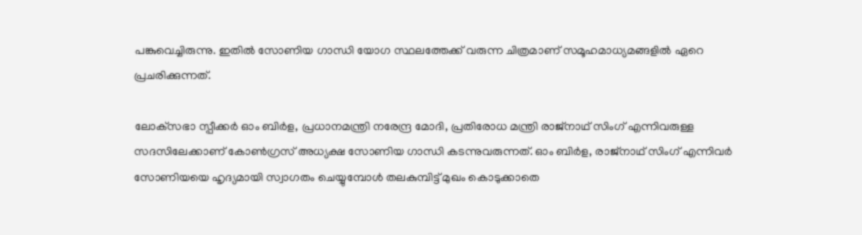പങ്കുവെച്ചിരുന്നു. ഇതിൽ സോണിയ ഗാന്ധി യോഗ സ്ഥലത്തേക്ക് വരുന്ന ചിത്രമാണ് സമൂഹമാധ്യമങ്ങളിൽ ഏറെ പ്രചരിക്കുന്നത്.

ലോക്‌സഭാ സ്പീക്കർ ഓം ബിർള, പ്രധാനമന്ത്രി നരേന്ദ്ര മോദി, പ്രതിരോധ മന്ത്രി രാജ്‌നാഥ് സിംഗ് എന്നിവരുള്ള സദസിലേക്കാണ് കോൺഗ്രസ് അധ്യക്ഷ സോണിയ ഗാന്ധി കടന്നുവരുന്നത്. ഓം ബിർള, രാജ്‌നാഥ് സിംഗ് എന്നിവർ സോണിയയെ ഹൃദ്യമായി സ്വാഗതം ചെയ്യുമ്പോൾ തലകുമ്പിട്ട് മുഖം കൊടുക്കാതെ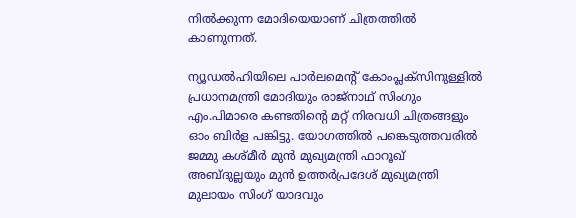നിൽക്കുന്ന മോദിയെയാണ് ചിത്രത്തിൽ കാണുന്നത്.

ന്യൂഡൽഹിയിലെ പാർലമെന്റ് കോംപ്ലക്‌സിനുള്ളിൽ പ്രധാനമന്ത്രി മോദിയും രാജ്‌നാഥ് സിംഗും എം.പിമാരെ കണ്ടതിന്റെ മറ്റ് നിരവധി ചിത്രങ്ങളും ഓം ബിർള പങ്കിട്ടു. യോഗത്തിൽ പങ്കെടുത്തവരിൽ ജമ്മു കശ്മീർ മുൻ മുഖ്യമന്ത്രി ഫാറൂഖ് അബ്ദുല്ലയും മുൻ ഉത്തർപ്രദേശ് മുഖ്യമന്ത്രി മുലായം സിംഗ് യാദവും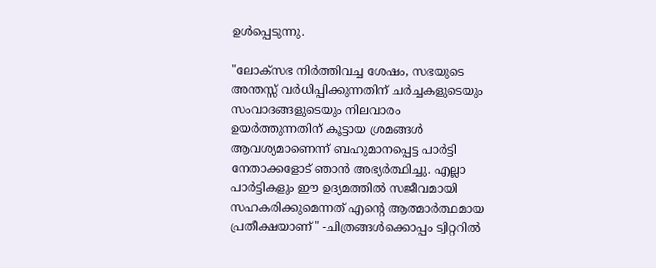ഉൾപ്പെടുന്നു.

"ലോക്‌സഭ നിർത്തിവച്ച ശേഷം, സഭയുടെ അന്തസ്സ് വർധിപ്പിക്കുന്നതിന് ചർച്ചകളുടെയും സംവാദങ്ങളുടെയും നിലവാരം ഉയർത്തുന്നതിന് കൂട്ടായ ശ്രമങ്ങൾ ആവശ്യമാണെന്ന് ബഹുമാനപ്പെട്ട പാർട്ടി നേതാക്കളോട് ഞാൻ അഭ്യർത്ഥിച്ചു. എല്ലാ പാർട്ടികളും ഈ ഉദ്യമത്തിൽ സജീവമായി സഹകരിക്കുമെന്നത് എന്റെ ആത്മാർത്ഥമായ പ്രതീക്ഷയാണ്" -ചിത്രങ്ങൾക്കൊപ്പം ട്വിറ്ററിൽ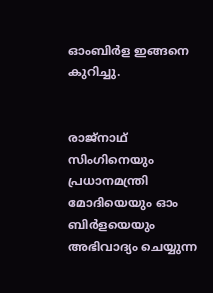ഓംബിർള ഇങ്ങനെ കുറിച്ചു.


രാജ്‌നാഥ് സിംഗിനെയും പ്രധാനമന്ത്രി മോദിയെയും ഓം ബിർളയെയും അഭിവാദ്യം ചെയ്യുന്ന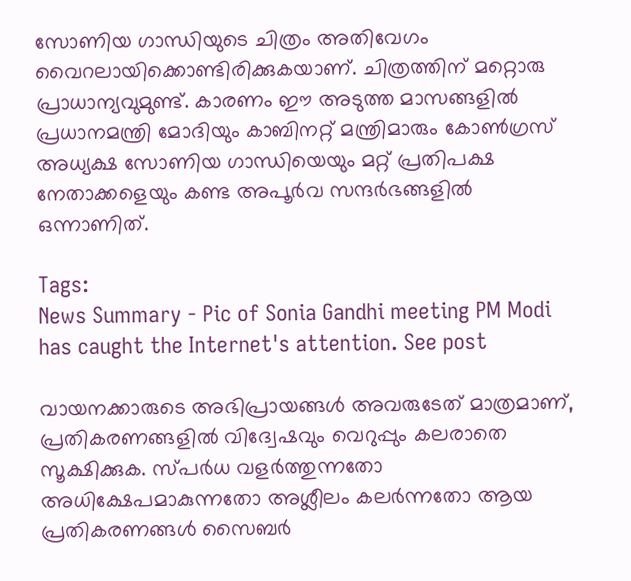സോണിയ ഗാന്ധിയുടെ ചിത്രം അതിവേഗം വൈറലായിക്കൊണ്ടിരിക്കുകയാണ്. ചിത്രത്തിന് മറ്റൊരു പ്രാധാന്യവുമുണ്ട്. കാരണം ഈ അടുത്ത മാസങ്ങളിൽ പ്രധാനമന്ത്രി മോദിയും കാബിനറ്റ് മന്ത്രിമാരും കോൺഗ്രസ് അധ്യക്ഷ സോണിയ ഗാന്ധിയെയും മറ്റ് പ്രതിപക്ഷ നേതാക്കളെയും കണ്ട അപൂർവ സന്ദർഭങ്ങളിൽ ഒന്നാണിത്.

Tags:
News Summary - Pic of Sonia Gandhi meeting PM Modi has caught the Internet's attention. See post

വായനക്കാരുടെ അഭിപ്രായങ്ങള്‍ അവരുടേത് മാത്രമാണ്, പ്രതികരണങ്ങളിൽ വിദ്വേഷവും വെറുപ്പും കലരാതെ സൂക്ഷിക്കുക. സ്പർധ വളർത്തുന്നതോ അധിക്ഷേപമാകുന്നതോ അശ്ലീലം കലർന്നതോ ആയ പ്രതികരണങ്ങൾ സൈബർ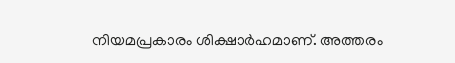നിയമപ്രകാരം ശിക്ഷാർഹമാണ്. അത്തരം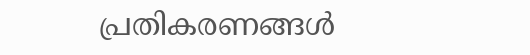പ്രതികരണങ്ങൾ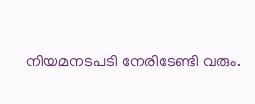നിയമനടപടി നേരിടേണ്ടി വരും.